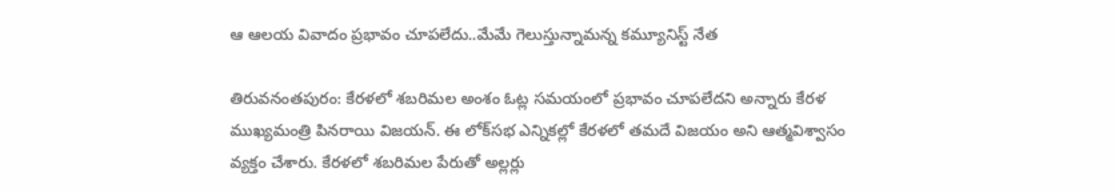ఆ ఆలయ వివాదం ప్రభావం చూపలేదు..మేమే గెలుస్తున్నామన్న కమ్యూనిస్ట్ నేత

తిరువనంతపురం: కేరళలో శబరిమల అంశం ఓట్ల సమయంలో ప్రభావం చూపలేదని అన్నారు కేరళ ముఖ్యమంత్రి పినరాయి విజయన్. ఈ లోక్‌సభ ఎన్నికల్లో కేరళలో తమదే విజయం అని ఆత్మవిశ్వాసం వ్యక్తం చేశారు. కేరళలో శబరిమల పేరుతో అల్లర్లు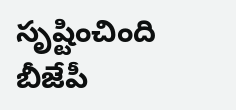సృష్టించింది బీజేపీ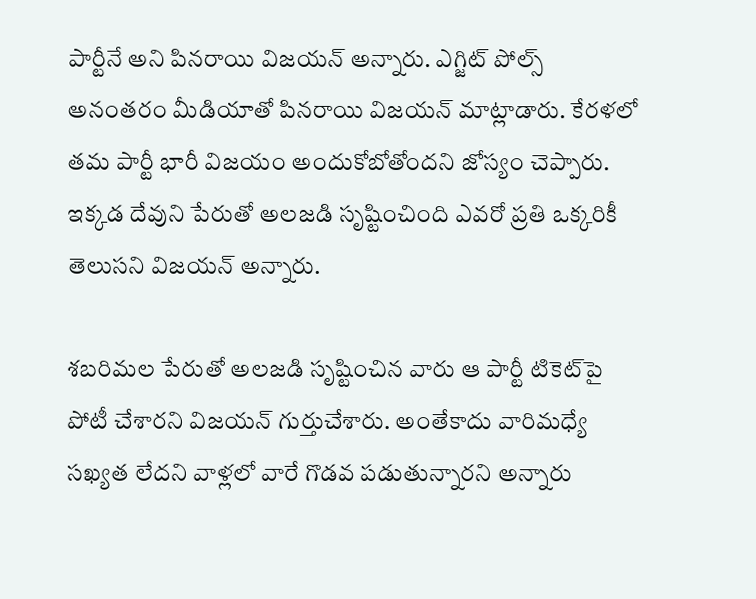పార్టీనే అని పినరాయి విజయన్ అన్నారు. ఎగ్జిట్ పోల్స్ అనంతరం మీడియాతో పినరాయి విజయన్ మాట్లాడారు. కేరళలో తమ పార్టీ భారీ విజయం అందుకోబోతోందని జోస్యం చెప్పారు. ఇక్కడ దేవుని పేరుతో అలజడి సృష్టించింది ఎవరో ప్రతి ఒక్కరికీ తెలుసని విజయన్ అన్నారు.

శబరిమల పేరుతో అలజడి సృష్టించిన వారు ఆ పార్టీ టికెట్‌పై పోటీ చేశారని విజయన్ గుర్తుచేశారు. అంతేకాదు వారిమధ్యే సఖ్యత లేదని వాళ్లలో వారే గొడవ పడుతున్నారని అన్నారు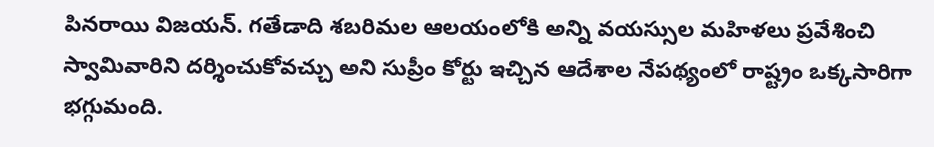పినరాయి విజయన్. గతేడాది శబరిమల ఆలయంలోకి అన్ని వయస్సుల మహిళలు ప్రవేశించి స్వామివారిని దర్శించుకోవచ్చు అని సుప్రీం కోర్టు ఇచ్చిన ఆదేశాల నేపథ్యంలో రాష్ట్రం ఒక్కసారిగా భగ్గుమంది.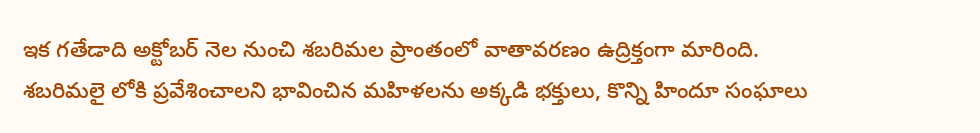ఇక గతేడాది అక్టోబర్ నెల నుంచి శబరిమల ప్రాంతంలో వాతావరణం ఉద్రిక్తంగా మారింది. శబరిమలై లోకి ప్రవేశించాలని భావించిన మహిళలను అక్కడి భక్తులు, కొన్ని హిందూ సంఘాలు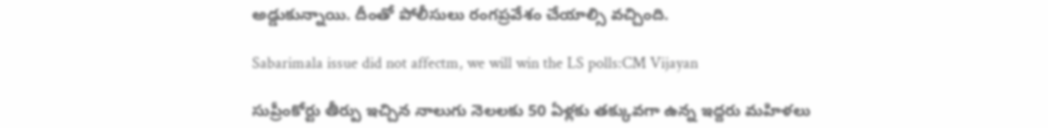అడ్డుకున్నాయి. దీంతో పోలీసులు రంగప్రవేశం చేయాల్సి వచ్చింది.

Sabarimala issue did not affectm, we will win the LS polls:CM Vijayan

సుప్రీంకోర్టు తీర్పు ఇచ్చిన నాలుగు నెలలకు 50 ఏళ్లకు తక్కువగా ఉన్న ఇద్దరు మహిళలు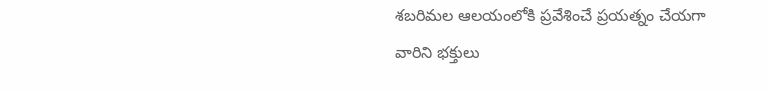శబరిమల ఆలయంలోకి ప్రవేశించే ప్రయత్నం చేయగా వారిని భక్తులు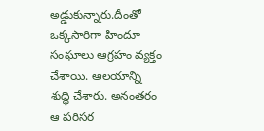అడ్డుకున్నారు.దీంతో ఒక్కసారిగా హిందూ సంఘాలు ఆగ్రహం వ్యక్తం చేశాయి. ఆలయాన్ని శుద్ధి చేశారు. అనంతరం ఆ పరిసర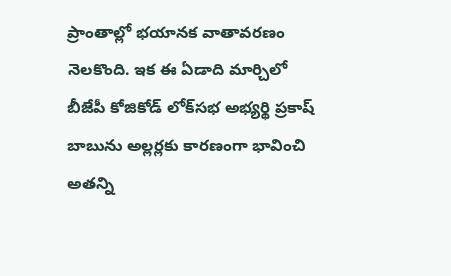ప్రాంతాల్లో భయానక వాతావరణం నెలకొంది. ఇక ఈ ఏడాది మార్చిలో బీజేపీ కోజికోడ్ లోక్‌సభ అభ్యర్థి ప్రకాష్ బాబును అల్లర్లకు కారణంగా భావించి అతన్ని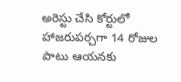అరెస్టు చేసి కోర్టులో హాజరుపర్చగా 14 రోజుల పాటు ఆయనకు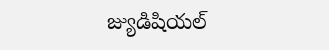జ్యుడిషియల్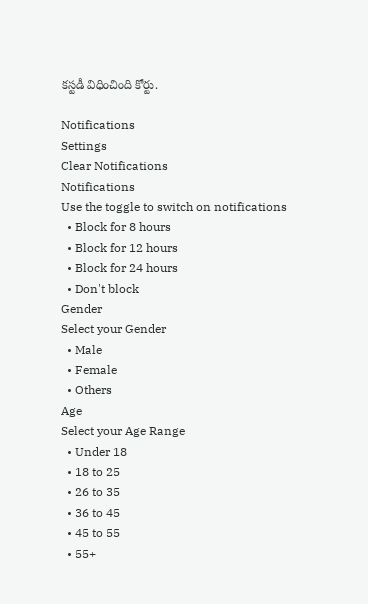కస్టడీ విధించింది కోర్టు.

Notifications
Settings
Clear Notifications
Notifications
Use the toggle to switch on notifications
  • Block for 8 hours
  • Block for 12 hours
  • Block for 24 hours
  • Don't block
Gender
Select your Gender
  • Male
  • Female
  • Others
Age
Select your Age Range
  • Under 18
  • 18 to 25
  • 26 to 35
  • 36 to 45
  • 45 to 55
  • 55+